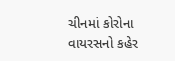ચીનમાં કોરોના વાયરસનો કહેર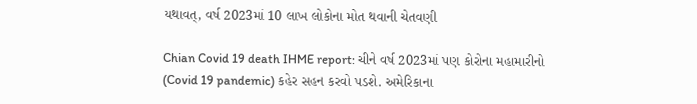યથાવત્, વર્ષ 2023માં 10 લાખ લોકોના મોત થવાની ચેતવણી

Chian Covid 19 death IHME report: ચીને વર્ષ 2023માં પણ કોરોના મહામારીનો (Covid 19 pandemic) કહેર સહન કરવો પડશે. અમેરિકાના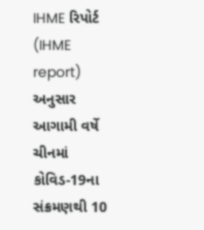IHME રિપોર્ટ (IHME report) અનુસાર આગામી વર્ષે ચીનમાં કોવિડ-19ના સંક્રમણથી 10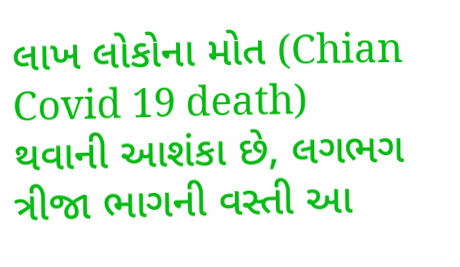લાખ લોકોના મોત (Chian Covid 19 death) થવાની આશંકા છે, લગભગ ત્રીજા ભાગની વસ્તી આ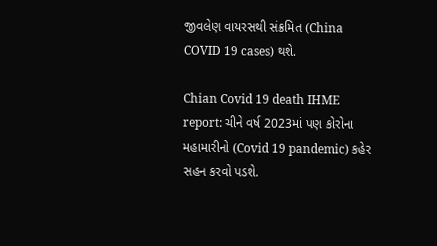જીવલેણ વાયરસથી સંક્રમિત (China COVID 19 cases) થશે.

Chian Covid 19 death IHME report: ચીને વર્ષ 2023માં પણ કોરોના મહામારીનો (Covid 19 pandemic) કહેર સહન કરવો પડશે.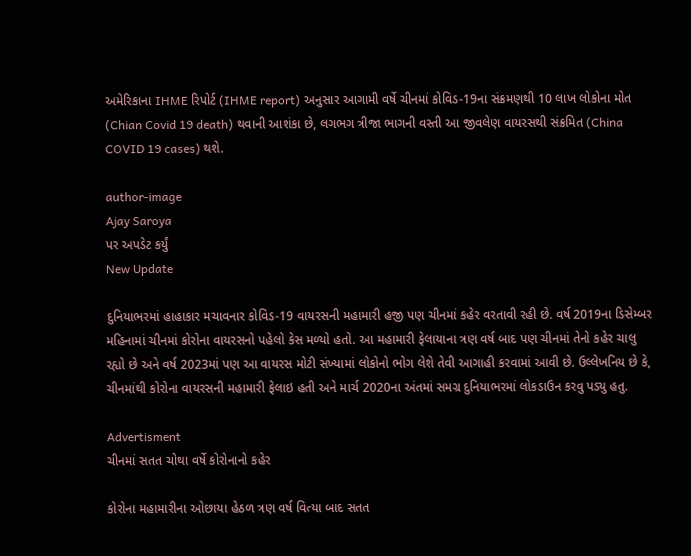અમેરિકાના IHME રિપોર્ટ (IHME report) અનુસાર આગામી વર્ષે ચીનમાં કોવિડ-19ના સંક્રમણથી 10 લાખ લોકોના મોત (Chian Covid 19 death) થવાની આશંકા છે, લગભગ ત્રીજા ભાગની વસ્તી આ જીવલેણ વાયરસથી સંક્રમિત (China COVID 19 cases) થશે.

author-image
Ajay Saroya
પર અપડેટ કર્યું
New Update

દુનિયાભરમાં હાહાકાર મચાવનાર કોવિડ-19 વાયરસની મહામારી હજી પણ ચીનમાં કહેર વરતાવી રહી છે. વર્ષ 2019ના ડિસેમ્બર મહિનામાં ચીનમાં કોરોના વાયરસનો પહેલો કેસ મળ્યો હતો. આ મહામારી ફેલાયાના ત્રણ વર્ષ બાદ પણ ચીનમાં તેનો કહેર ચાલુ રહ્યો છે અને વર્ષ 2023માં પણ આ વાયરસ મોટી સંખ્યામાં લોકોનો ભોગ લેશે તેવી આગાહી કરવામાં આવી છે. ઉલ્લેખનિય છે કે, ચીનમાંથી કોરોના વાયરસની મહામારી ફેલાઇ હતી અને માર્ચ 2020ના અંતમાં સમગ્ર દુનિયાભરમાં લોકડાઉન કરવુ પડ્યુ હતુ.

Advertisment
ચીનમાં સતત ચોથા વર્ષે કોરોનાનો કહેર

કોરોના મહામારીના ઓછાયા હેઠળ ત્રણ વર્ષ વિત્યા બાદ સતત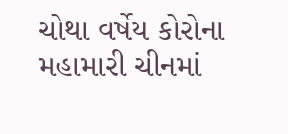ચોથા વર્ષેય કોરોના મહામારી ચીનમાં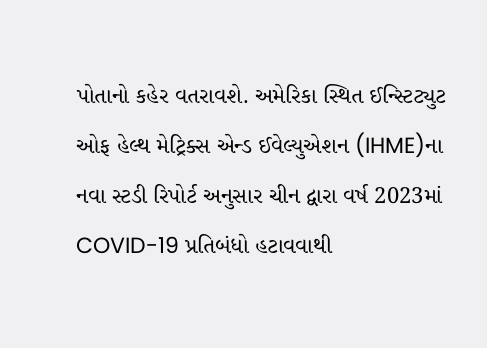પોતાનો કહેર વતરાવશે. અમેરિકા સ્થિત ઈન્સ્ટિટ્યુટ ઓફ હેલ્થ મેટ્રિક્સ એન્ડ ઈવેલ્યુએશન (IHME)ના નવા સ્ટડી રિપોર્ટ અનુસાર ચીન દ્વારા વર્ષ 2023માં COVID-19 પ્રતિબંધો હટાવવાથી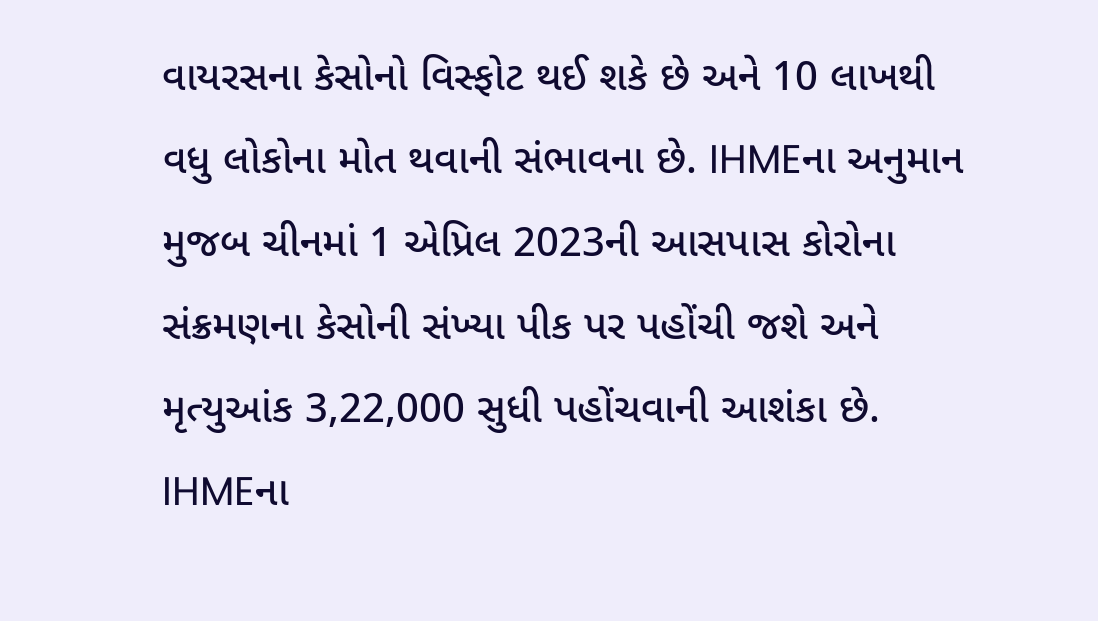વાયરસના કેસોનો વિસ્ફોટ થઈ શકે છે અને 10 લાખથી વધુ લોકોના મોત થવાની સંભાવના છે. IHMEના અનુમાન મુજબ ચીનમાં 1 એપ્રિલ 2023ની આસપાસ કોરોના સંક્રમણના કેસોની સંખ્યા પીક પર પહોંચી જશે અને મૃત્યુઆંક 3,22,000 સુધી પહોંચવાની આશંકા છે. IHMEના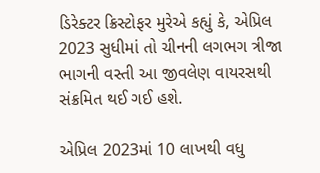ડિરેક્ટર ક્રિસ્ટોફર મુરેએ કહ્યું કે, એપ્રિલ 2023 સુધીમાં તો ચીનની લગભગ ત્રીજા ભાગની વસ્તી આ જીવલેણ વાયરસથી સંક્રમિત થઈ ગઈ હશે.

એપ્રિલ 2023માં 10 લાખથી વધુ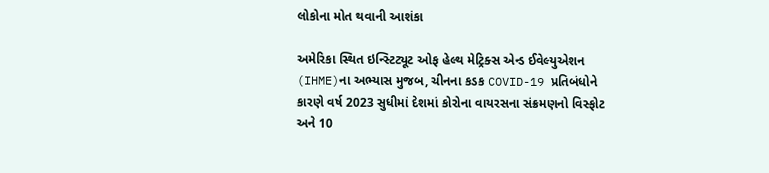લોકોના મોત થવાની આશંકા

અમેરિકા સ્થિત ઇન્સ્ટિટ્યૂટ ઓફ હેલ્થ મેટ્રિક્સ એન્ડ ઈવેલ્યુએશન (IHME)ના અભ્યાસ મુજબ, ચીનના કડક COVID-19 પ્રતિબંધોને કારણે વર્ષ 2023 સુધીમાં દેશમાં કોરોના વાયરસના સંક્રમણનો વિસ્ફોટ અને 10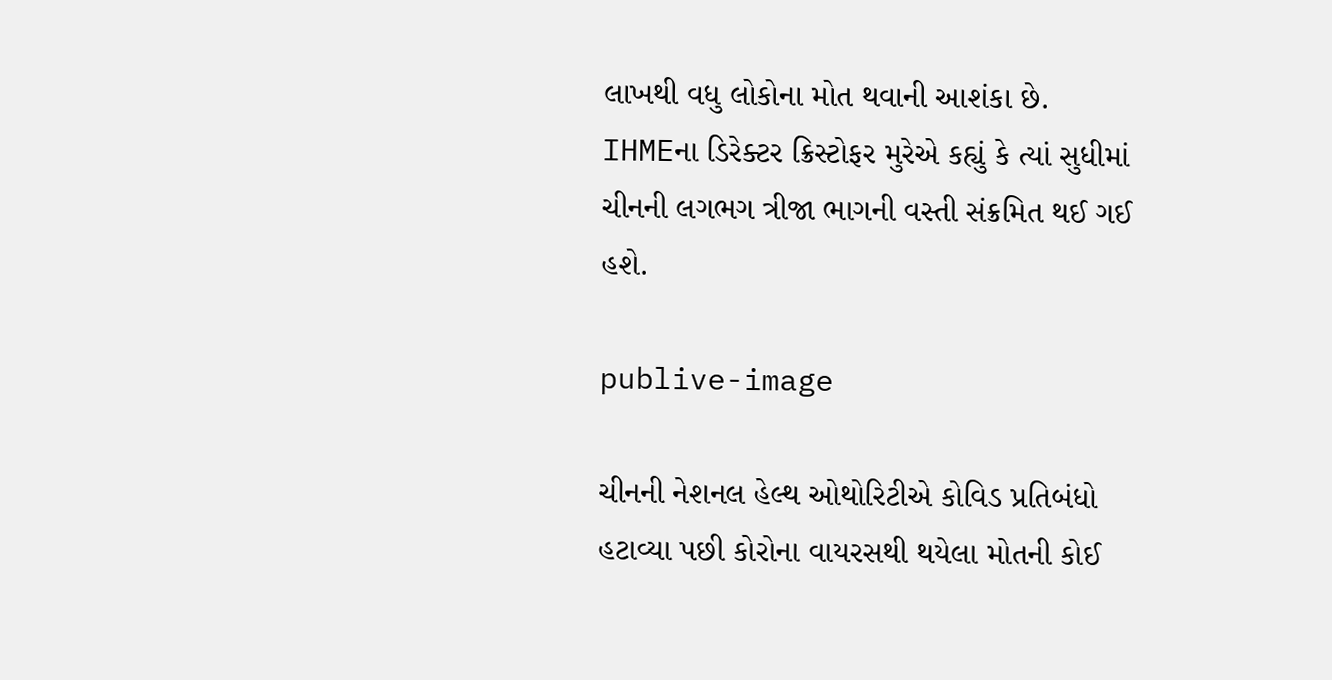લાખથી વધુ લોકોના મોત થવાની આશંકા છે. IHMEના ડિરેક્ટર ક્રિસ્ટોફર મુરેએ કહ્યું કે ત્યાં સુધીમાં ચીનની લગભગ ત્રીજા ભાગની વસ્તી સંક્રમિત થઈ ગઈ હશે.

publive-image

ચીનની નેશનલ હેલ્થ ઓથોરિટીએ કોવિડ પ્રતિબંધો હટાવ્યા પછી કોરોના વાયરસથી થયેલા મોતની કોઈ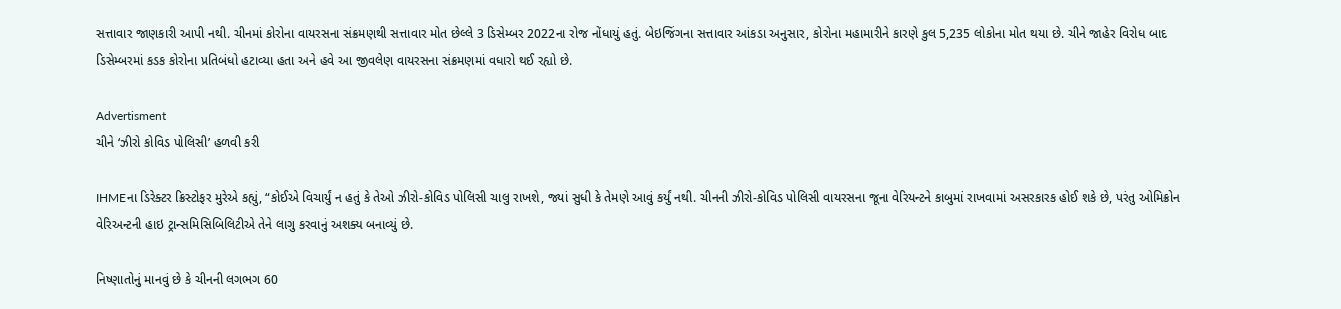સત્તાવાર જાણકારી આપી નથી. ચીનમાં કોરોના વાયરસના સંક્રમણથી સત્તાવાર મોત છેલ્લે 3 ડિસેમ્બર 2022ના રોજ નોંધાયું હતું. બેઇજિંગના સત્તાવાર આંકડા અનુસાર, કોરોના મહામારીને કારણે કુલ 5,235 લોકોના મોત થયા છે. ચીને જાહેર વિરોધ બાદ ડિસેમ્બરમાં કડક કોરોના પ્રતિબંધો હટાવ્યા હતા અને હવે આ જીવલેણ વાયરસના સંક્રમણમાં વધારો થઈ રહ્યો છે.

Advertisment
ચીને ‘ઝીરો કોવિડ પોલિસી’ હળવી કરી

IHMEના ડિરેક્ટર ક્રિસ્ટોફર મુરેએ કહ્યું, “કોઈએ વિચાર્યું ન હતું કે તેઓ ઝીરો-કોવિડ પોલિસી ચાલુ રાખશે, જ્યાં સુધી કે તેમણે આવું કર્યું નથી. ચીનની ઝીરો-કોવિડ પોલિસી વાયરસના જૂના વેરિયન્ટને કાબુમાં રાખવામાં અસરકારક હોઈ શકે છે, પરંતુ ઓમિક્રોન વેરિઅન્ટની હાઇ ટ્રાન્સમિસિબિલિટીએ તેને લાગુ કરવાનું અશક્ય બનાવ્યું છે.

નિષ્ણાતોનું માનવું છે કે ચીનની લગભગ 60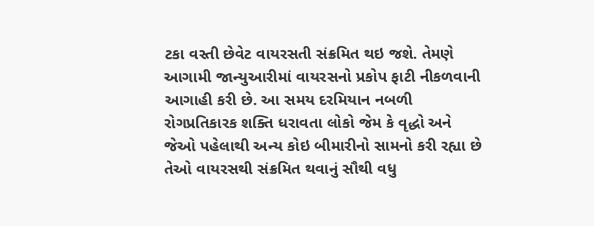ટકા વસ્તી છેવેટ વાયરસતી સંક્રમિત થઇ જશે. તેમણે આગામી જાન્યુઆરીમાં વાયરસનો પ્રકોપ ફાટી નીકળવાની આગાહી કરી છે. આ સમય દરમિયાન નબળી રોગપ્રતિકારક શક્તિ ધરાવતા લોકો જેમ કે વૃદ્ધો અને જેઓ પહેલાથી અન્ય કોઇ બીમારીનો સામનો કરી રહ્યા છે તેઓ વાયરસથી સંક્રમિત થવાનું સૌથી વધુ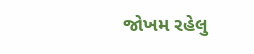જોખમ રહેલુ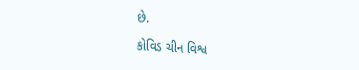છે.

કોવિડ ચીન વિશ્વ